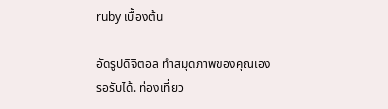ruby เบื้องต้น

อัดรูปดิจิตอล ทำสมุดภาพของคุณเอง
รอรับได้. ท่องเที่ยว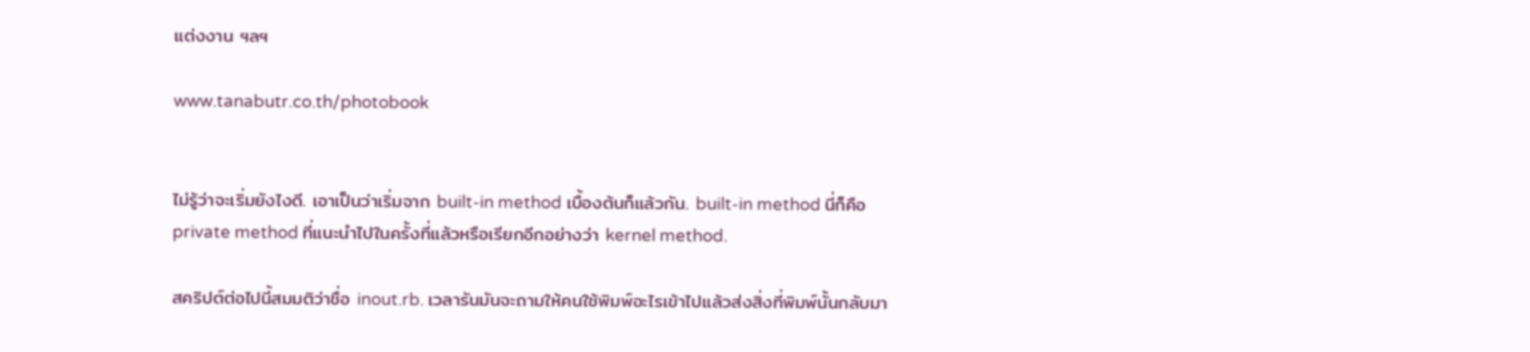แต่งงาน ฯลฯ

www.tanabutr.co.th/photobook


ไม่รู้ว่าจะเริ่มยังไงดี. เอาเป็นว่าเริ่มจาก built-in method เบื้องต้นก็แล้วกัน. built-in method นี่ก็คือ private method ที่แนะนำไปในครั้งที่แล้วหรือเรียกอีกอย่างว่า kernel method.

สคริปต์ต่อไปนี้สมมติว่าชื่อ inout.rb. เวลารันมันจะถามให้คนใช้พิมพ์อะไรเข้าไปแล้วส่งสิ่งที่พิมพ์นั้นกลับมา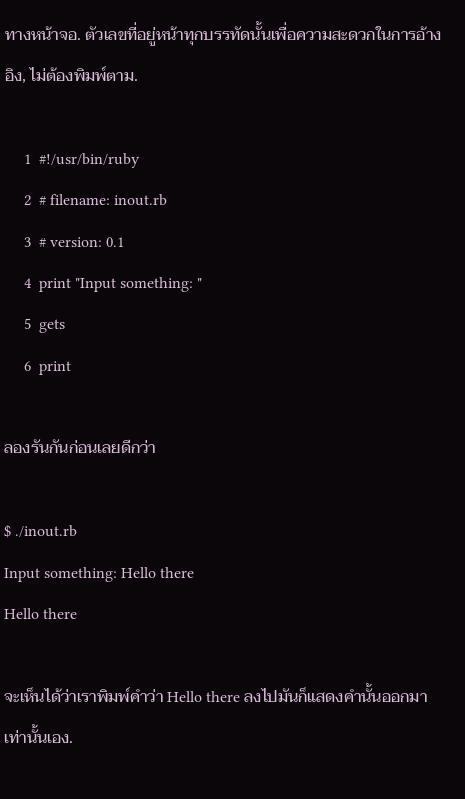ทางหน้าจอ. ตัวเลขที่อยู่หน้าทุกบรรทัดนั้นเพื่อความสะดวกในการอ้างอิง, ไม่ต้องพิมพ์ตาม.

     1  #!/usr/bin/ruby
     2  # filename: inout.rb
     3  # version: 0.1
     4  print "Input something: "
     5  gets
     6  print

ลองรันกันก่อนเลยดีกว่า

$ ./inout.rb
Input something: Hello there
Hello there

จะเห็นได้ว่าเราพิมพ์คำว่า Hello there ลงไปมันก็แสดงคำนั้นออกมาเท่านั้นเอง.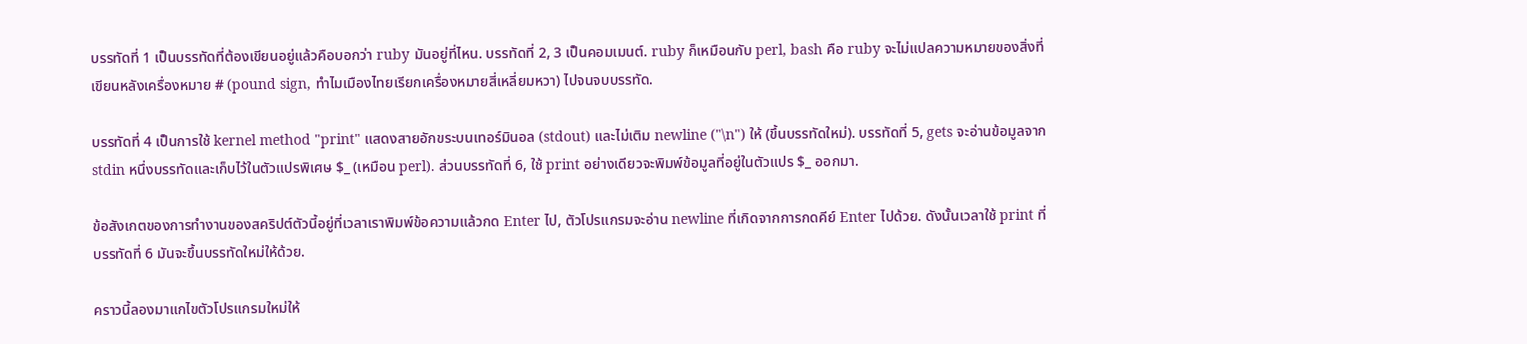บรรทัดที่ 1 เป็นบรรทัดที่ต้องเขียนอยู่แล้วคือบอกว่า ruby มันอยู่ที่ไหน. บรรทัดที่ 2, 3 เป็นคอมเมนต์. ruby ก็เหมือนกับ perl, bash คือ ruby จะไม่แปลความหมายของสิ่งที่เขียนหลังเครื่องหมาย # (pound sign, ทำไมเมืองไทยเรียกเครื่องหมายสี่เหลี่ยมหวา) ไปจนจบบรรทัด.

บรรทัดที่ 4 เป็นการใช้ kernel method "print" แสดงสายอักขระบนเทอร์มินอล (stdout) และไม่เติม newline ("\n") ให้ (ขึ้นบรรทัดใหม่). บรรทัดที่ 5, gets จะอ่านข้อมูลจาก stdin หนึ่งบรรทัดและเก็บไว้ในตัวแปรพิเศษ $_ (เหมือน perl). ส่วนบรรทัดที่ 6, ใช้ print อย่างเดียวจะพิมพ์ข้อมูลที่อยู่ในตัวแปร $_ ออกมา.

ข้อสังเกตของการทำงานของสคริปต์ตัวนี้อยู่ที่เวลาเราพิมพ์ข้อความแล้วกด Enter ไป, ตัวโปรแกรมจะอ่าน newline ที่เกิดจากการกดคีย์ Enter ไปด้วย. ดังนั้นเวลาใช้ print ที่บรรทัดที่ 6 มันจะขึ้นบรรทัดใหม่ให้ด้วย.

คราวนี้ลองมาแกไขตัวโปรแกรมใหม่ให้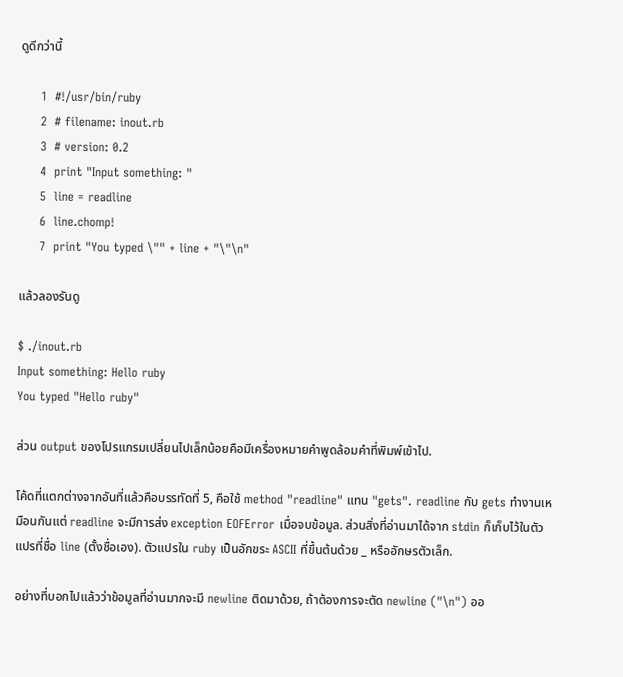ดูดีกว่านี้

     1  #!/usr/bin/ruby
     2  # filename: inout.rb
     3  # version: 0.2
     4  print "Input something: "
     5  line = readline
     6  line.chomp!
     7  print "You typed \"" + line + "\"\n"

แล้วลองรันดู

$ ./inout.rb
Input something: Hello ruby
You typed "Hello ruby"

ส่วน output ของโปรแกรมเปลี่ยนไปเล็กน้อยคือมีเครื่องหมายคำพูดล้อมคำที่พิมพ์เข้าไป.

โค้ดที่แตกต่างจากอันที่แล้วคือบรรทัดที่ 5, คือใช้ method "readline" แทน "gets". readline กับ gets ทำงานเหมือนกันแต่ readline จะมีการส่ง exception EOFError เมื่อจบข้อมูล. ส่วนสิ่งที่อ่านมาได้จาก stdin ก็เก็บไว้ในตัวแปรที่ชื่อ line (ตั้งชื่อเอง). ตัวแปรใน ruby เป็นอักขระ ASCII ที่ขึ้นต้นด้วย _ หรืออักษรตัวเล็ก.

อย่างที่บอกไปแล้วว่าข้อมูลที่อ่านมากจะมี newline ติดมาด้วย, ถ้าต้องการจะตัด newline ("\n") ออ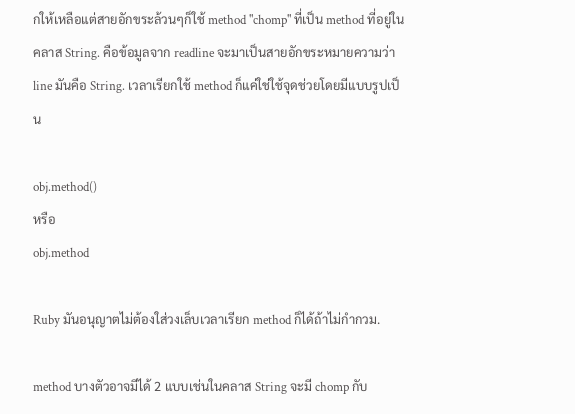กให้เหลือแต่สายอักขระล้วนๆก็ใช้ method "chomp" ที่เป็น method ที่อยู่ในคลาส String. คือข้อมูลจาก readline จะมาเป็นสายอักขระหมายความว่า line มันคือ String. เวลาเรียกใช้ method ก็แค่ใช่ใช้จุดช่วยโดยมีแบบรูปเป็น

obj.method()
หรือ
obj.method

Ruby มันอนุญาตไม่ต้องใส่วงเล็บเวลาเรียก method ก็ได้ถ้าไม่กำกวม.

method บางตัวอาจมีได้ 2 แบบเช่นในคลาส String จะมี chomp กับ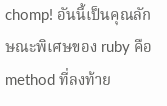chomp! อันนี้เป็นคุณลักษณะพิเศษของ ruby คือ method ที่ลงท้าย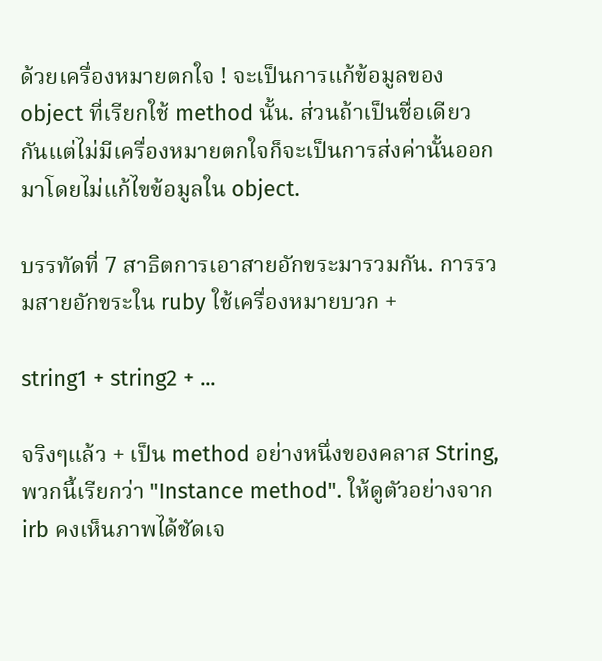ด้วยเครื่องหมายตกใจ ! จะเป็นการแก้ข้อมูลของ object ที่เรียกใช้ method นั้น. ส่วนถ้าเป็นชื่อเดียวกันแต่ไม่มีเครื่องหมายตกใจก็จะเป็นการส่งค่านั้นออกมาโดยไม่แก้ไขข้อมูลใน object.

บรรทัดที่ 7 สาธิตการเอาสายอักขระมารวมกัน. การรวมสายอักขระใน ruby ใช้เครื่องหมายบวก +

string1 + string2 + ...

จริงๆแล้ว + เป็น method อย่างหนึ่งของคลาส String, พวกนี้เรียกว่า "Instance method". ให้ดูตัวอย่างจาก irb คงเห็นภาพได้ชัดเจ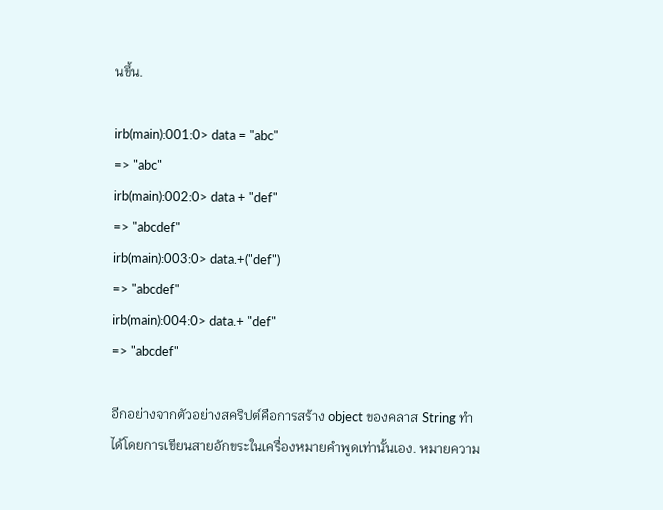นขึ้น.

irb(main):001:0> data = "abc"
=> "abc"
irb(main):002:0> data + "def"
=> "abcdef"
irb(main):003:0> data.+("def")
=> "abcdef"
irb(main):004:0> data.+ "def"
=> "abcdef"

อีกอย่างจากตัวอย่างสคริปต์คือการสร้าง object ของคลาส String ทำได้โดยการเขียนสายอักขระในเครื่องหมายคำพูดเท่านั้นเอง. หมายความ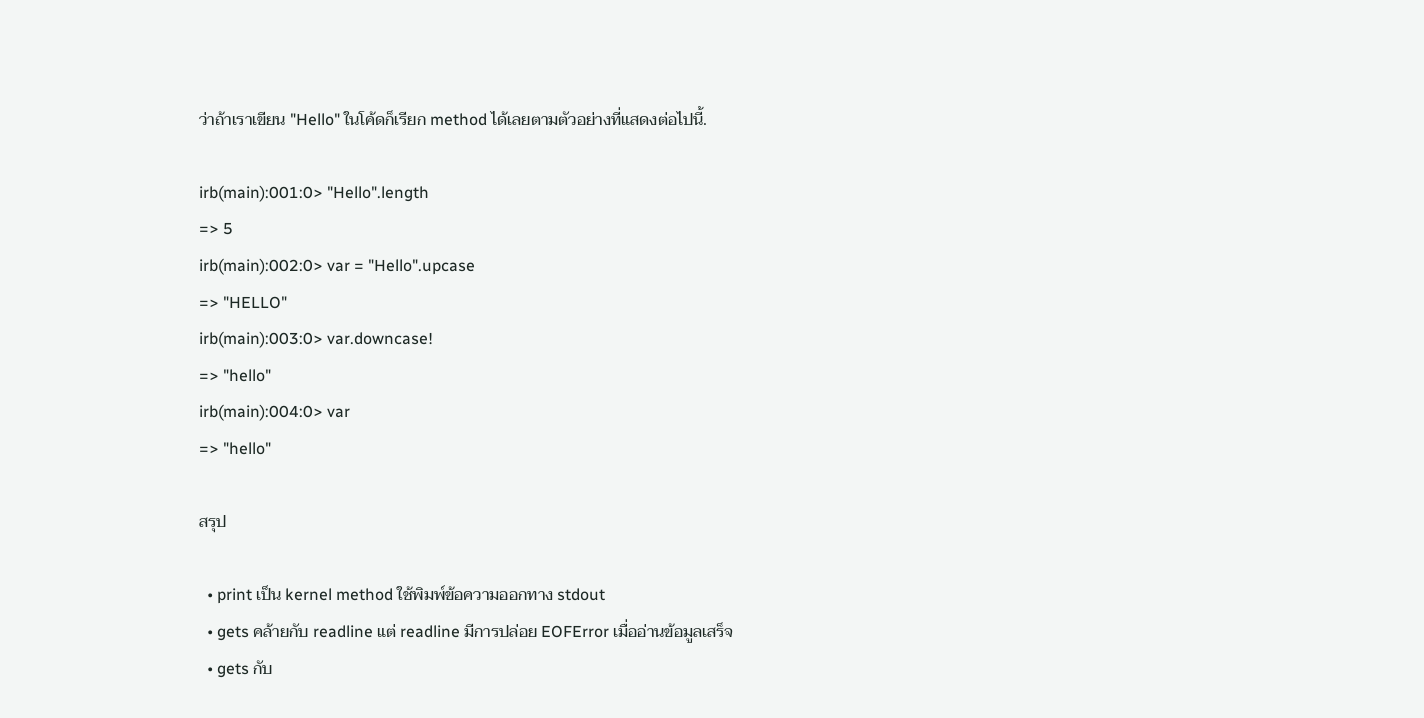ว่าถ้าเราเขียน "Hello" ในโค้ดก็เรียก method ได้เลยตามตัวอย่างที่แสดงต่อไปนี้.

irb(main):001:0> "Hello".length
=> 5
irb(main):002:0> var = "Hello".upcase
=> "HELLO"
irb(main):003:0> var.downcase!
=> "hello"
irb(main):004:0> var
=> "hello"

สรุป

  • print เป็น kernel method ใช้พิมพ์ข้อความออกทาง stdout
  • gets คล้ายกับ readline แต่ readline มีการปล่อย EOFError เมื่ออ่านข้อมูลเสร็จ
  • gets กับ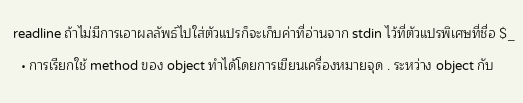readline ถ้าไม่มีการเอาผลลัพธ์ไปใส่ตัวแปรก็จะเก็บค่าที่อ่านจาก stdin ไว้ที่ตัวแปรพิเศษที่ชื่อ $_
  • การเรียกใช้ method ของ object ทำได้โดยการเขียนเครื่องหมายจุด . ระหว่าง object กับ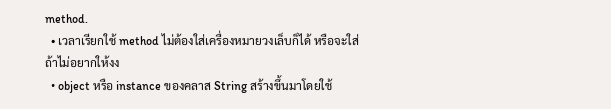method.
  • เวลาเรียกใช้ method ไม่ต้องใส่เครื่องหมายวงเล็บก็ได้ หรือจะใส่ถ้าไม่อยากให้งง
  • object หรือ instance ของคลาส String สร้างขึ้นมาโดยใช้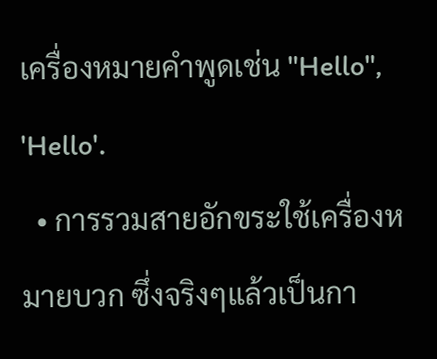เครื่องหมายคำพูดเช่น "Hello", 'Hello'.
  • การรวมสายอักขระใช้เครื่องหมายบวก ซึ่งจริงๆแล้วเป็นกา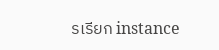รเรียก instance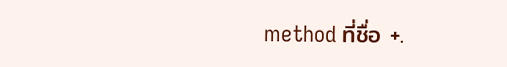method ที่ชื่อ +.